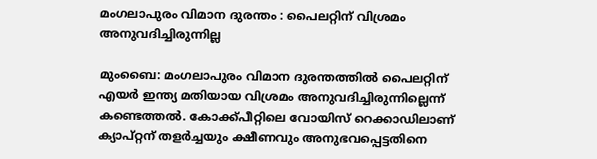മംഗലാപുരം വിമാന ദുരന്തം : പൈലറ്റിന് വിശ്രമം അനുവദിച്ചിരുന്നില്ല

മുംബൈ‌: മംഗലാപുരം വിമാന ദുരന്തത്തില്‍ പൈലറ്റിന് എയര്‍ ഇന്ത്യ മതിയായ വിശ്രമം അനുവദിച്ചിരുന്നില്ലെന്ന്‌ കണ്ടെത്തല്‍. കോക്ക്‌പീറ്റിലെ വോയിസ്‌ റെക്കാഡിലാണ്‌ ക്യാപ്റ്റന്‌ തളര്‍ച്ചയും ക്ഷീണവും അനുഭവപ്പെട്ടതിനെ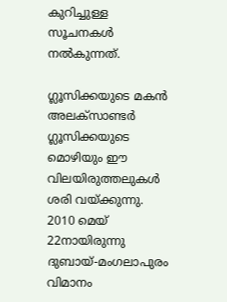കുറിച്ചുള്ള സൂചനകള്‍ നല്‍കുന്നത്‌.

ഗ്ലൂസിക്കയുടെ മകന്‍ അലക്‌സാണ്ടര്‍ ഗ്ലൂസിക്കയുടെ മൊഴിയും ഈ വിലയിരുത്തലുകള്‍ ശരി വയ്ക്കുന്നു. 2010 മെയ്‌ 22നായിരുന്നു ദുബായ്‌-മംഗലാപുരം വിമാനം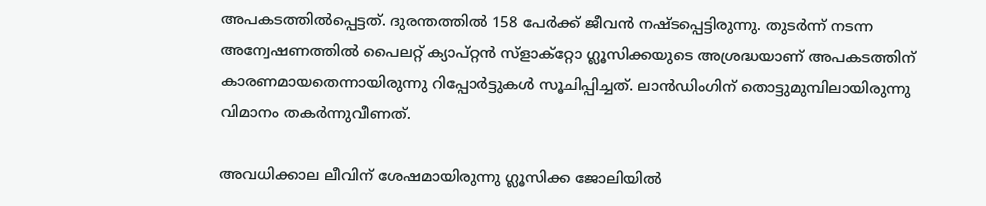അപകടത്തില്‍പ്പെട്ടത്‌. ദുരന്തത്തില്‍ 158 പേര്‍ക്ക്‌ ജീവന്‍ നഷ്‌ടപ്പെട്ടിരുന്നു. തുടര്‍ന്ന് നടന്ന അന്വേഷണത്തില്‍ പൈലറ്റ് ക്യാപ്റ്റന്‍ സ്‌ളാക്റ്റോ ഗ്ലൂസിക്കയുടെ അശ്രദ്ധയാണ്‌ അപകടത്തിന്‌ കാരണമായതെന്നായിരുന്നു റിപ്പോര്‍ട്ടുകള്‍ സൂചിപ്പിച്ചത്‌. ലാന്‍ഡിംഗിന്‌ തൊട്ടുമുമ്പിലായിരുന്നു വിമാനം തകര്‍ന്നുവീണത്‌.

അവധിക്കാല ലീവിന്‌ ശേഷമായിരുന്നു ഗ്ലൂസിക്ക ജോലിയില്‍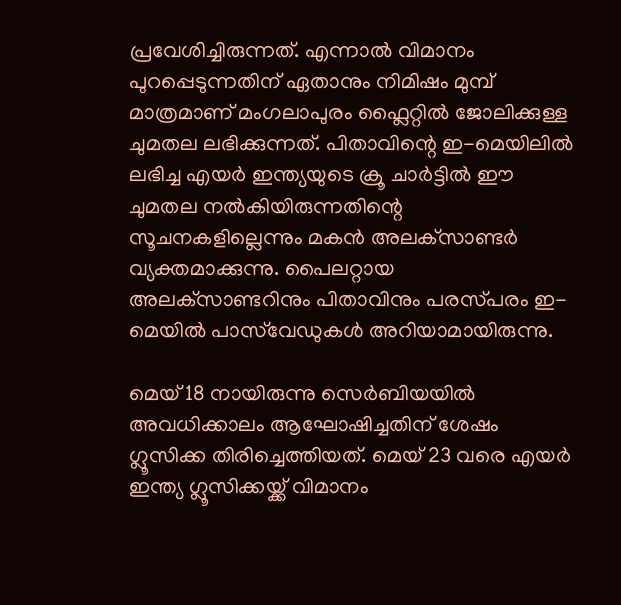പ്രവേശിച്ചിരുന്നത്‌. എന്നാല്‍ വിമാനം പുറപ്പെടുന്നതിന്‌ ഏതാനും നിമിഷം മുമ്പ്‌ മാത്രമാണ്‌ മംഗലാപുരം ഫ്ലൈറ്റില്‍ ജോലിക്കുള്ള ചുമതല ലഭിക്കുന്നത്‌. പിതാവിന്റെ ഇ-മെയിലില്‍ ലഭിച്ച എയര്‍ ഇന്ത്യയുടെ ക്രൂ ചാര്‍ട്ടില്‍ ഈ ചുമതല നല്‍കിയിരുന്നതിന്റെ സൂചനകളില്ലെന്നും മകന്‍ അലക്‌സാണ്ടര്‍ വ്യക്തമാക്കുന്നു. പൈലറ്റായ അലക്‌സാണ്ടറിനും പിതാവിനും പരസ്‌പരം ഇ-മെയില്‍ പാസ്‌വേഡുകള്‍ അറിയാമായിരുന്നു.

മെയ്‌ 18 നായിരുന്നു സെര്‍ബിയയില്‍ അവധിക്കാലം ആഘോഷിച്ചതിന്‌ ശേഷം ഗ്ലൂസിക്ക തിരിച്ചെത്തിയത്‌. മെയ്‌ 23 വരെ എയര്‍ ഇന്ത്യ ഗ്ലൂസിക്കയ്ക്ക്‌ വിമാനം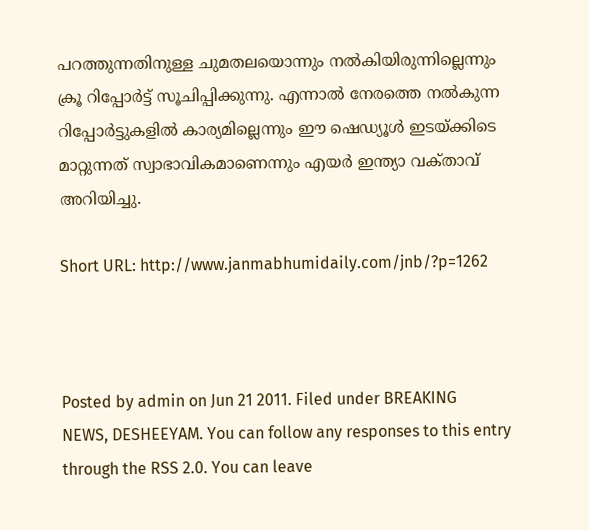പറത്തുന്നതിനുള്ള ചുമതലയൊന്നും നല്‍കിയിരുന്നില്ലെന്നും ക്രൂ റിപ്പോര്‍ട്ട്‌ സൂചിപ്പിക്കുന്നു. എന്നാല്‍ നേരത്തെ നല്‍കുന്ന റിപ്പോര്‍ട്ടുകളില്‍ കാര്യമില്ലെന്നും ഈ ഷെഡ്യൂള്‍ ഇടയ്ക്കിടെ മാറ്റുന്നത്‌ സ്വാഭാവികമാണെന്നും എയര്‍ ഇന്ത്യാ വക്‌താവ്‌ അറിയിച്ചു.

Short URL: http://www.janmabhumidaily.com/jnb/?p=1262



Posted by admin on Jun 21 2011. Filed under BREAKING NEWS, DESHEEYAM. You can follow any responses to this entry through the RSS 2.0. You can leave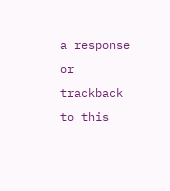a response or trackback to this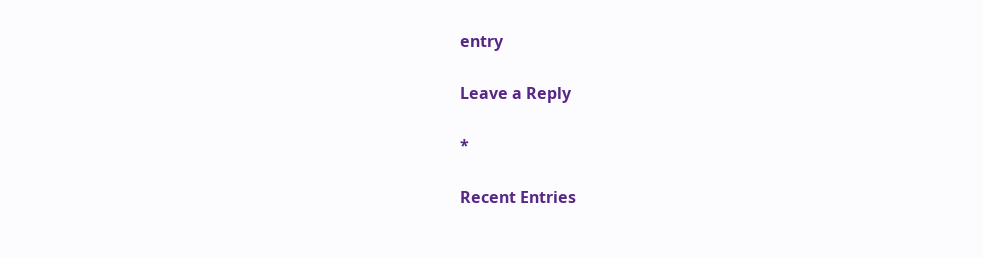entry

Leave a Reply

*

Recent Entries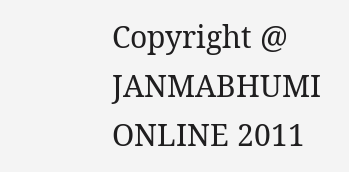Copyright @ JANMABHUMI ONLINE 2011